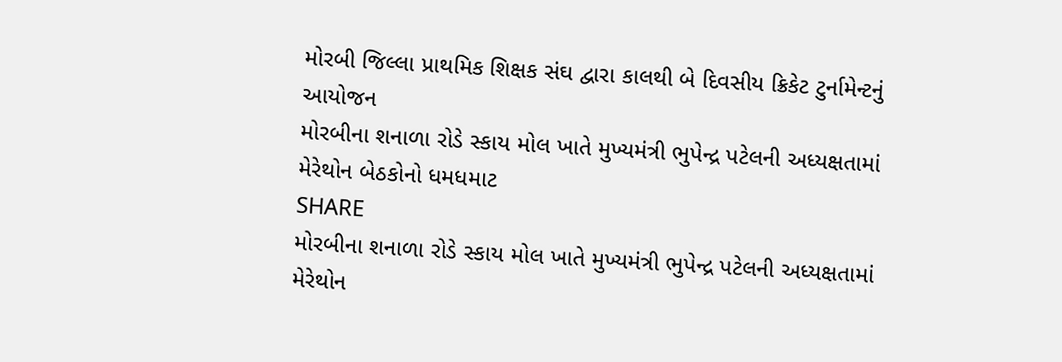મોરબી જિલ્લા પ્રાથમિક શિક્ષક સંઘ દ્વારા કાલથી બે દિવસીય ક્રિકેટ ટુર્નામેન્ટનું આયોજન
મોરબીના શનાળા રોડે સ્કાય મોલ ખાતે મુખ્યમંત્રી ભુપેન્દ્ર પટેલની અધ્યક્ષતામાં મેરેથોન બેઠકોનો ધમધમાટ
SHARE
મોરબીના શનાળા રોડે સ્કાય મોલ ખાતે મુખ્યમંત્રી ભુપેન્દ્ર પટેલની અધ્યક્ષતામાં મેરેથોન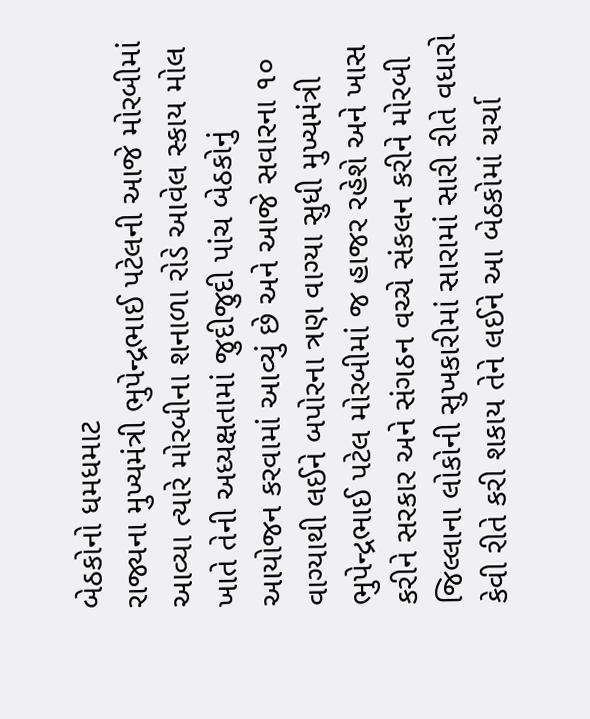બેઠકોનો ધમધમાટ
રાજ્યના મુખ્યમંત્રી ભુપેન્દ્રભાઈ પટેલની આજે મોરબીમાં આવ્યા ત્યારે મોરબીના શનાળા રોડે આવેલ સ્કાય મોલ ખાતે તેની અધ્યક્ષતામાં જુદીજુદી પાંચ બેઠકોનું આયોજન કરવામાં આવ્યું છે અને આજે સવારના ૧૦ વાગ્યાથી લઈને બપોરના ત્રણ વાગ્યા સુધી મુખ્યમંત્રી ભુપેન્દ્રભાઈ પટેલ મોરબીમાં જ હાજર રહેશે અને ખાસ કરીને સરકાર અને સંગઠન વચ્ચે સંકલન કરીને મોરબી જિલ્લાના લોકોની સુખકારીમાં સારામાં સારી રીતે વધારો કેવી રીતે કરી શકાય તેને લઈને આ બેઠકોમાં ચર્ચા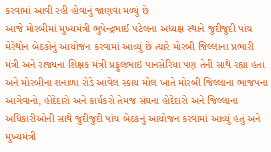કરવામાં આવી રહી હોવાનું જાણવા મળ્યું છે
આજે મોરબીમાં મુખ્યમંત્રી ભુપેન્દ્રભાઈ પટેલના અધ્યક્ષ સ્થાને જુદીજુદી પાંચ મેરેથોન બેઠકોનું આયોજન કરવામાં આવ્યું છે ત્યારે મોરબી જિલ્લાના પ્રભારી મંત્રી અને રાજ્યના શિક્ષક મંત્રી પ્રફુલભાઇ પાનસેરિયા પણ તેની સાથે રહ્યા હતા અને મોરબીના શનાળા રોડે આવેલ સ્કાય મોલ ખાતે મોરબી જિલ્લાના ભાજપના આગેવાનો, હોદેદારો અને કાર્યકરો તેમજ સંઘના હોદેદારો અને જિલ્લાના અધિકારીઓની સાથે જુદીજુદી પાંચ બેઠકનું આયોજન કરવામાં આવ્યું હતું અને મુખ્યમંત્રી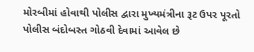મોરબીમાં હોવાથી પોલીસ દ્વારા મુખ્યમંત્રીના રૂટ ઉપર પૂરતો પોલીસ બંદોબસ્ત ગોઠવી દેવામાં આવેલ છે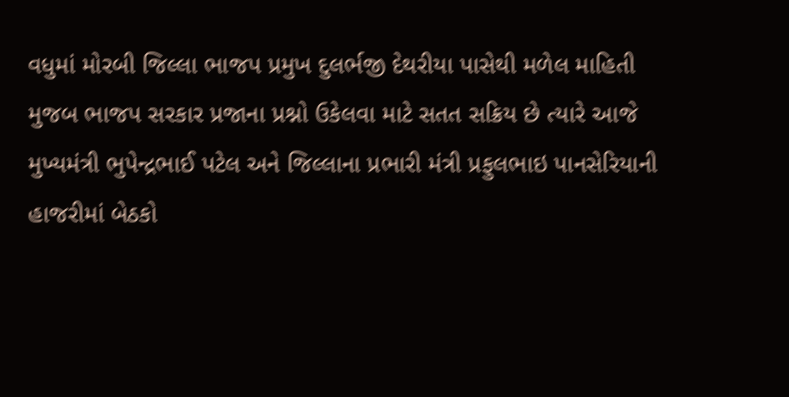વધુમાં મોરબી જિલ્લા ભાજપ પ્રમુખ દુલર્ભજી દેથરીયા પાસેથી મળેલ માહિતી મુજબ ભાજપ સરકાર પ્રજાના પ્રશ્નો ઉકેલવા માટે સતત સક્રિય છે ત્યારે આજે મુખ્યમંત્રી ભુપેન્દ્રભાઈ પટેલ અને જિલ્લાના પ્રભારી મંત્રી પ્રફુલભાઇ પાનસેરિયાની હાજરીમાં બેઠકો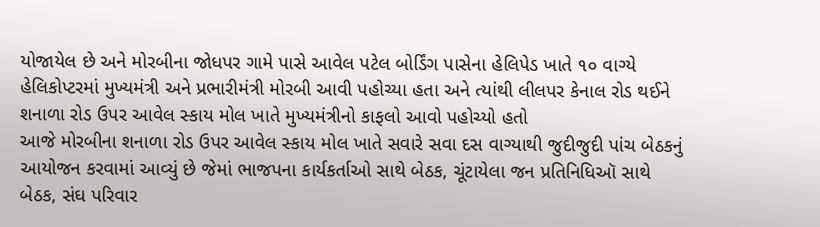યોજાયેલ છે અને મોરબીના જોધપર ગામે પાસે આવેલ પટેલ બોર્ડિંગ પાસેના હેલિપેડ ખાતે ૧૦ વાગ્યે હેલિકોપ્ટરમાં મુખ્યમંત્રી અને પ્રભારીમંત્રી મોરબી આવી પહોચ્યા હતા અને ત્યાંથી લીલપર કેનાલ રોડ થઈને શનાળા રોડ ઉપર આવેલ સ્કાય મોલ ખાતે મુખ્યમંત્રીનો કાફલો આવો પહોચ્યો હતો
આજે મોરબીના શનાળા રોડ ઉપર આવેલ સ્કાય મોલ ખાતે સવારે સવા દસ વાગ્યાથી જુદીજુદી પાંચ બેઠકનું આયોજન કરવામાં આવ્યું છે જેમાં ભાજપના કાર્યકર્તાઓ સાથે બેઠક, ચૂંટાયેલા જન પ્રતિનિધિઑ સાથે બેઠક, સંઘ પરિવાર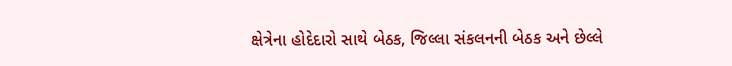ક્ષેત્રેના હોદેદારો સાથે બેઠક, જિલ્લા સંકલનની બેઠક અને છેલ્લે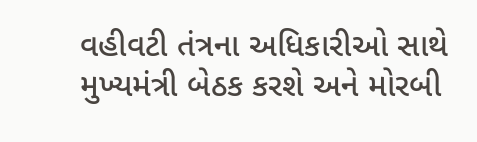વહીવટી તંત્રના અધિકારીઓ સાથે મુખ્યમંત્રી બેઠક કરશે અને મોરબી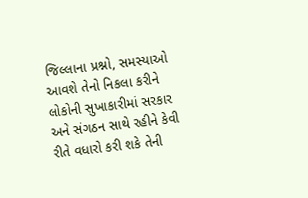જિલ્લાના પ્રશ્નો, સમસ્યાઓ આવશે તેનો નિકલા કરીને લોકોની સુખાકારીમાં સરકાર અને સંગઠન સાથે રહીને કેવી રીતે વધારો કરી શકે તેની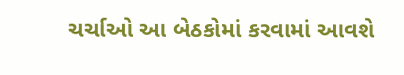ચર્ચાઓ આ બેઠકોમાં કરવામાં આવશે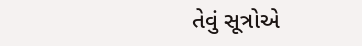તેવું સૂત્રોએ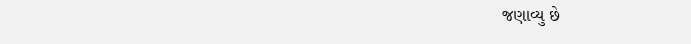જણાવ્યુ છે